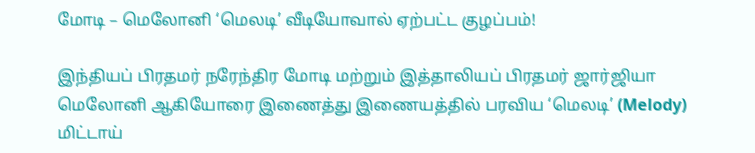மோடி – மெலோனி ‘மெலடி’ வீடியோவால் ஏற்பட்ட குழப்பம்!

இந்தியப் பிரதமர் நரேந்திர மோடி மற்றும் இத்தாலியப் பிரதமர் ஜார்ஜியா மெலோனி ஆகியோரை இணைத்து இணையத்தில் பரவிய ‘மெலடி’ (Melody) மிட்டாய்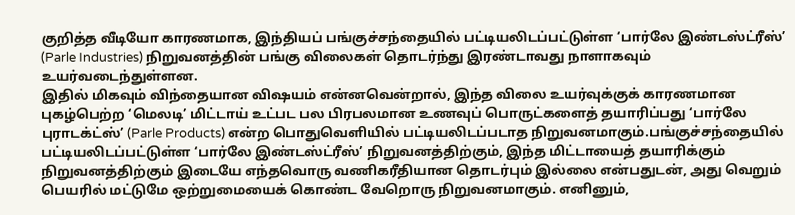குறித்த வீடியோ காரணமாக, இந்தியப் பங்குச்சந்தையில் பட்டியலிடப்பட்டுள்ள ‘பார்லே இண்டஸ்ட்ரீஸ்’ (Parle Industries) நிறுவனத்தின் பங்கு விலைகள் தொடர்ந்து இரண்டாவது நாளாகவும் உயர்வடைந்துள்ளன.
இதில் மிகவும் விந்தையான விஷயம் என்னவென்றால், இந்த விலை உயர்வுக்குக் காரணமான புகழ்பெற்ற ‘மெலடி’ மிட்டாய் உட்பட பல பிரபலமான உணவுப் பொருட்களைத் தயாரிப்பது ‘பார்லே புராடக்ட்ஸ்’ (Parle Products) என்ற பொதுவெளியில் பட்டியலிடப்படாத நிறுவனமாகும்.பங்குச்சந்தையில் பட்டியலிடப்பட்டுள்ள ‘பார்லே இண்டஸ்ட்ரீஸ்’ நிறுவனத்திற்கும், இந்த மிட்டாயைத் தயாரிக்கும் நிறுவனத்திற்கும் இடையே எந்தவொரு வணிகரீதியான தொடர்பும் இல்லை என்பதுடன், அது வெறும் பெயரில் மட்டுமே ஒற்றுமையைக் கொண்ட வேறொரு நிறுவனமாகும். எனினும்,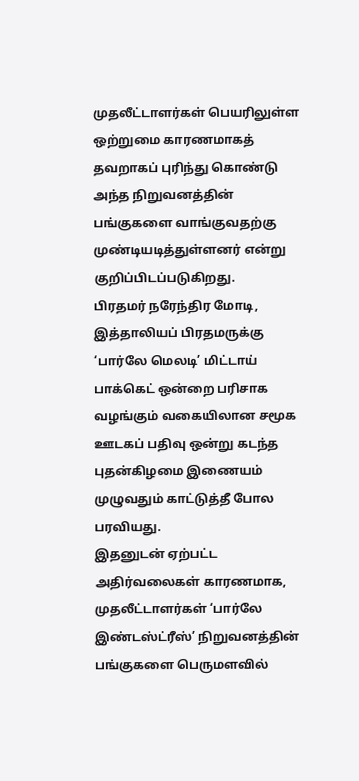முதலீட்டாளர்கள் பெயரிலுள்ள ஒற்றுமை காரணமாகத் தவறாகப் புரிந்து கொண்டு அந்த நிறுவனத்தின் பங்குகளை வாங்குவதற்கு முண்டியடித்துள்ளனர் என்று குறிப்பிடப்படுகிறது.
பிரதமர் நரேந்திர மோடி, இத்தாலியப் பிரதமருக்கு ‘பார்லே மெலடி’ மிட்டாய் பாக்கெட் ஒன்றை பரிசாக வழங்கும் வகையிலான சமூக ஊடகப் பதிவு ஒன்று கடந்த புதன்கிழமை இணையம் முழுவதும் காட்டுத்தீ போல பரவியது.
இதனுடன் ஏற்பட்ட அதிர்வலைகள் காரணமாக, முதலீட்டாளர்கள் ‘பார்லே இண்டஸ்ட்ரீஸ்’ நிறுவனத்தின் பங்குகளை பெருமளவில்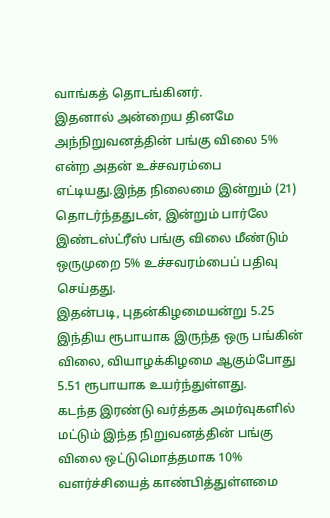வாங்கத் தொடங்கினர்.
இதனால் அன்றைய தினமே அந்நிறுவனத்தின் பங்கு விலை 5% என்ற அதன் உச்சவரம்பை எட்டியது.இந்த நிலைமை இன்றும் (21) தொடர்ந்ததுடன், இன்றும் பார்லே இண்டஸ்ட்ரீஸ் பங்கு விலை மீண்டும் ஒருமுறை 5% உச்சவரம்பைப் பதிவு செய்தது.
இதன்படி, புதன்கிழமையன்று 5.25 இந்திய ரூபாயாக இருந்த ஒரு பங்கின் விலை, வியாழக்கிழமை ஆகும்போது 5.51 ரூபாயாக உயர்ந்துள்ளது.
கடந்த இரண்டு வர்த்தக அமர்வுகளில் மட்டும் இந்த நிறுவனத்தின் பங்கு விலை ஒட்டுமொத்தமாக 10% வளர்ச்சியைத் காண்பித்துள்ளமை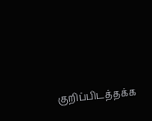குறிப்பிடத்தக்க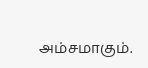அம்சமாகும்.